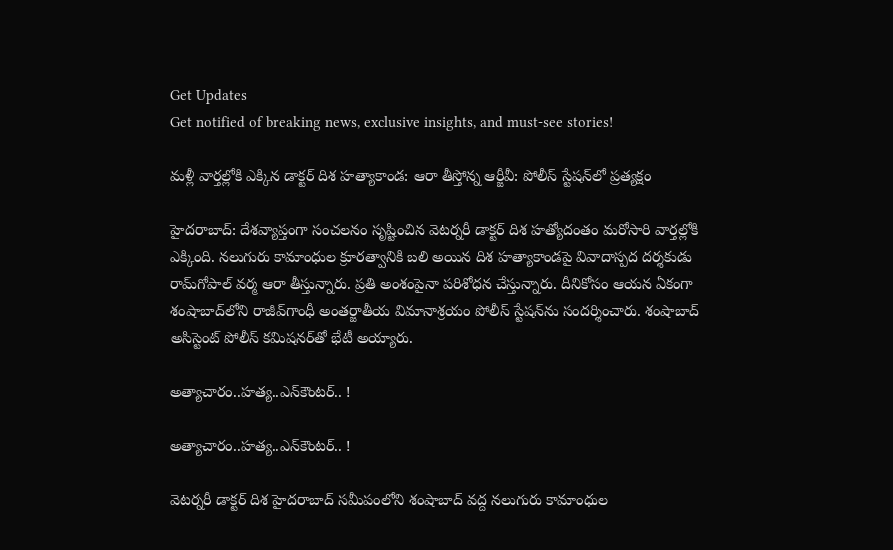Get Updates
Get notified of breaking news, exclusive insights, and must-see stories!

మళ్లీ వార్తల్లోకి ఎక్కిన డాక్టర్ దిశ హత్యాకాండ: ఆరా తీస్తోన్న ఆర్జీవీ: పోలీస్‌ స్టేషన్‌లో ప్రత్యక్షం

హైదరాబాద్: దేశవ్యాప్తంగా సంచలనం సృష్టించిన వెటర్నరీ డాక్టర్ దిశ హత్యోదంతం మరోసారి వార్తల్లోకి ఎక్కింది. నలుగురు కామాంధుల క్రూరత్వానికి బలి అయిన దిశ హత్యాకాండపై వివాదాస్పద దర్శకుడు రామ్‌గోపాల్ వర్మ ఆరా తీస్తున్నారు. ప్రతి అంశంపైనా పరిశోధన చేస్తున్నారు. దీనికోసం ఆయన ఏకంగా శంషాబాద్‌లోని రాజీవ్‌గాంధీ అంతర్జాతీయ విమానాశ్రయం పోలీస్ స్టేషన్‌ను సందర్శించారు. శంషాబాద్ అసిస్టెంట్ పోలీస్ కమిషనర్‌తో భేటీ అయ్యారు.

అత్యాచారం..హత్య..ఎన్‌కౌంటర్.. !

అత్యాచారం..హత్య..ఎన్‌కౌంటర్.. !

వెటర్నరీ డాక్టర్ దిశ హైదరాబాద్ సమీపంలోని శంషాబాద్ వద్ద నలుగురు కామాంధుల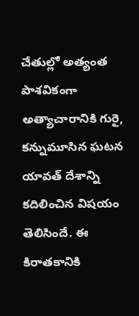చేతుల్లో అత్యంత పాశవికంగా అత్యాచారానికి గురై, కన్నుమూసిన ఘటన యావత్ దేశాన్ని కదిలించిన విషయం తెలిసిందే. ఈ కిరాతకానికి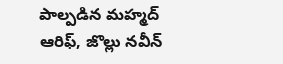పాల్పడిన మహ్మద్ ఆరిఫ్‌, జొల్లు నవీన్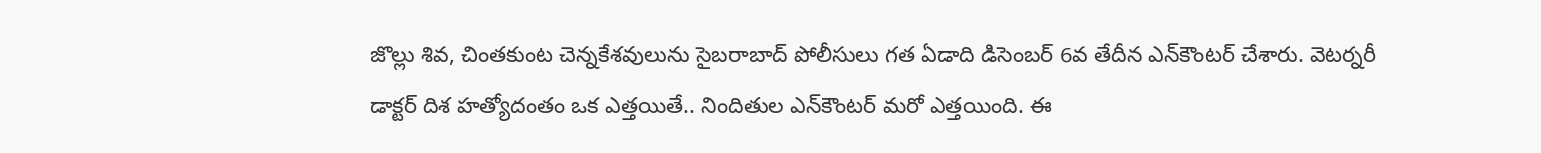జొల్లు శివ, చింతకుంట చెన్నకేశవులును సైబరాబాద్ పోలీసులు గత ఏడాది డిసెంబర్ 6వ తేదీన ఎన్‌కౌంటర్ చేశారు. వెటర్నరీ డాక్టర్ దిశ హత్యోదంతం ఒక ఎత్తయితే.. నిందితుల ఎన్‌కౌంటర్ మరో ఎత్తయింది. ఈ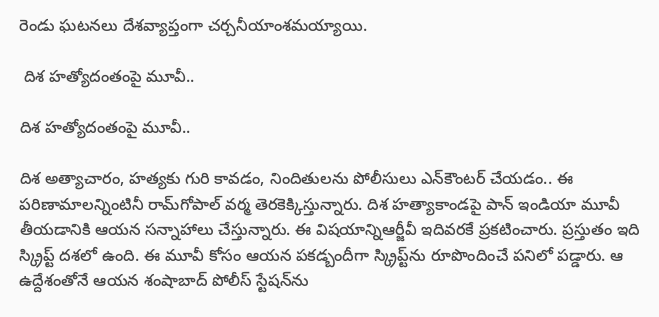రెండు ఘటనలు దేశవ్యాప్తంగా చర్చనీయాంశమయ్యాయి.

 దిశ హత్యోదంతంపై మూవీ..

దిశ హత్యోదంతంపై మూవీ..

దిశ అత్యాచారం, హత్యకు గురి కావడం, నిందితులను పోలీసులు ఎన్‌కౌంటర్ చేయడం.. ఈ పరిణామాలన్నింటినీ రామ్‌గోపాల్ వర్మ తెరకెక్కిస్తున్నారు. దిశ హత్యాకాండపై పాన్ ఇండియా మూవీ తీయడానికి ఆయన సన్నాహాలు చేస్తున్నారు. ఈ విషయాన్నిఆర్జీవీ ఇదివరకే ప్రకటించారు. ప్రస్తుతం ఇది స్క్రిప్ట్ దశలో ఉంది. ఈ మూవీ కోసం ఆయన పకడ్బందీగా స్క్రిప్ట్‌ను రూపొందించే పనిలో పడ్డారు. ఆ ఉద్దేశంతోనే ఆయన శంషాబాద్ పోలీస్ స్టేషన్‌ను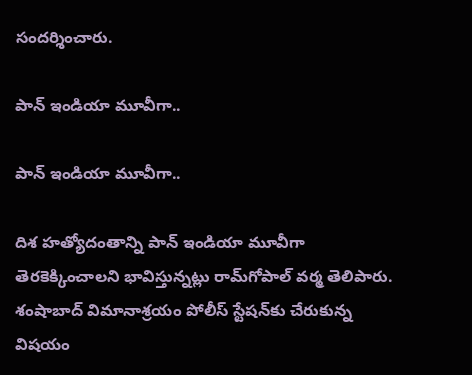సందర్శించారు.

పాన్ ఇండియా మూవీగా..

పాన్ ఇండియా మూవీగా..

దిశ హత్యోదంతాన్ని పాన్ ఇండియా మూవీగా తెరకెక్కించాలని భావిస్తున్నట్లు రామ్‌గోపాల్ వర్మ తెలిపారు. శంషాబాద్ విమానాశ్రయం పోలీస్ స్టేషన్‌కు చేరుకున్న విషయం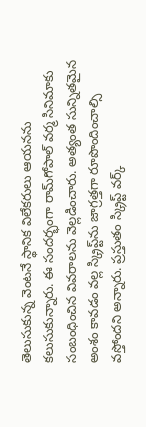తెలుసుకున్న వెంటనే స్థానిక విలేకరులు ఆయనను కలుసుకున్నారు. ఈ సందర్భంగా రామ్‌గోపాల్ వర్మ సినిమాకు సంబంధించిన వివరాలను వెల్లడించారు. అత్యంత సున్నితమైన అంశం కావడం వల్ల స్క్రిప్ట్‌ను జాగ్రత్తగా రూపొందించాల్సి వస్తోందని అన్నారు. ప్రస్తుతం స్క్రిప్ట్ వర్క్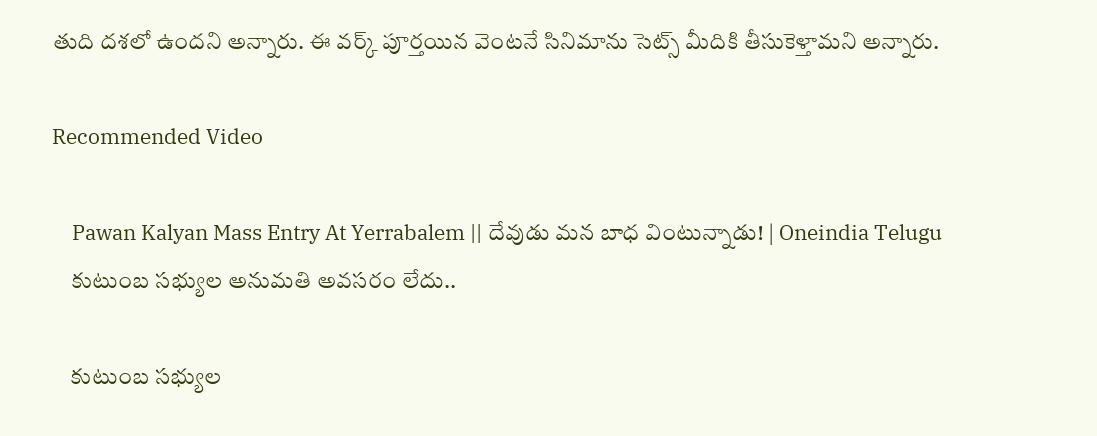తుది దశలో ఉందని అన్నారు. ఈ వర్క్ పూర్తయిన వెంటనే సినిమాను సెట్స్ మీదికి తీసుకెళ్తామని అన్నారు.

Recommended Video

    Pawan Kalyan Mass Entry At Yerrabalem || దేవుడు మన బాధ వింటున్నాడు! | Oneindia Telugu
    కుటుంబ సభ్యుల అనుమతి అవసరం లేదు..

    కుటుంబ సభ్యుల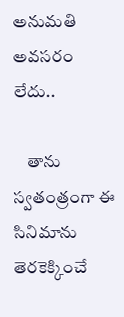అనుమతి అవసరం లేదు..

    తాను స్వతంత్రంగా ఈ సినిమాను తెరకెక్కించే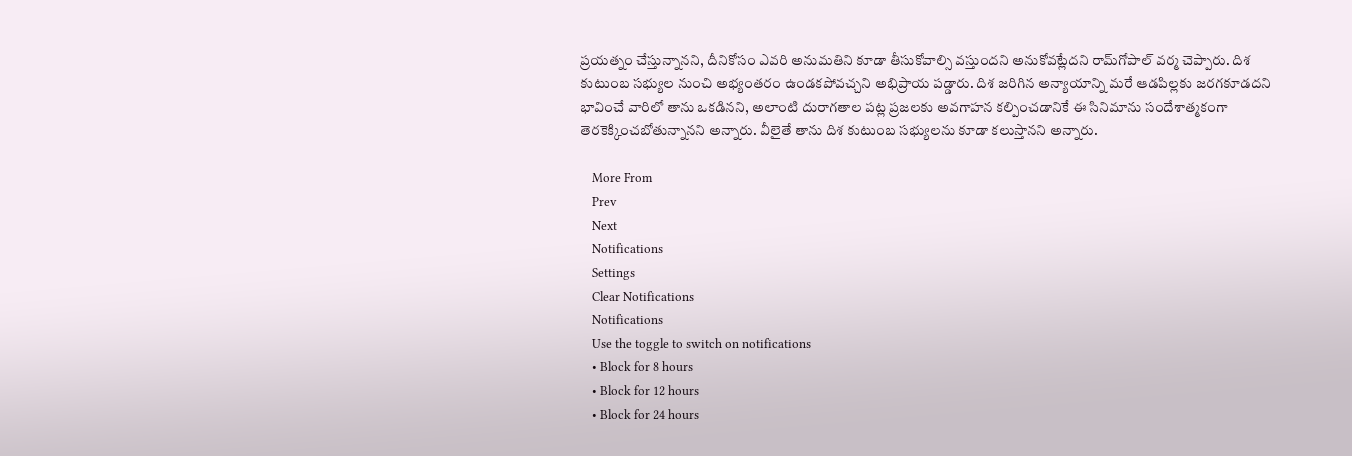ప్రయత్నం చేస్తున్నానని, దీనికోసం ఎవరి అనుమతిని కూడా తీసుకోవాల్సి వస్తుందని అనుకోవట్లేదని రామ్‌గోపాల్ వర్మ చెప్పారు. దిశ కుటుంబ సభ్యుల నుంచి అభ్యంతరం ఉండకపోవచ్చని అభిప్రాయ పడ్డారు. దిశ జరిగిన అన్యాయాన్ని మరే ఆడపిల్లకు జరగకూడదని భావించే వారిలో తాను ఒకడినని, అలాంటి దురాగతాల పట్ల ప్రజలకు అవగాహన కల్పించడానికే ఈ సినిమాను సందేశాత్మకంగా తెరకెక్కించబోతున్నానని అన్నారు. వీలైతే తాను దిశ కుటుంబ సభ్యులను కూడా కలుస్తానని అన్నారు.

    More From
    Prev
    Next
    Notifications
    Settings
    Clear Notifications
    Notifications
    Use the toggle to switch on notifications
    • Block for 8 hours
    • Block for 12 hours
    • Block for 24 hours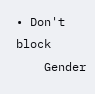• Don't block
    Gender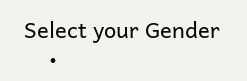Select your Gender
    •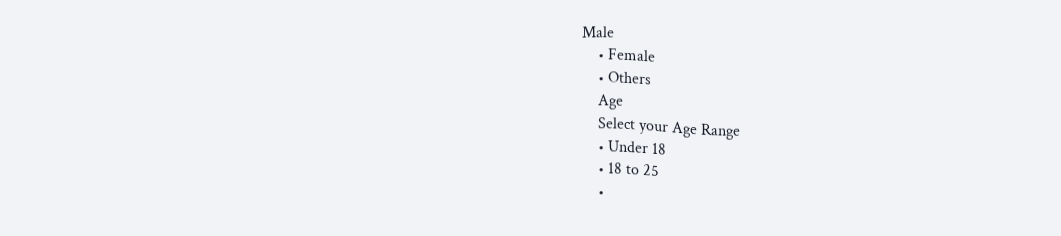Male
    • Female
    • Others
    Age
    Select your Age Range
    • Under 18
    • 18 to 25
    •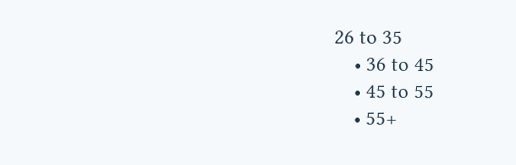26 to 35
    • 36 to 45
    • 45 to 55
    • 55+